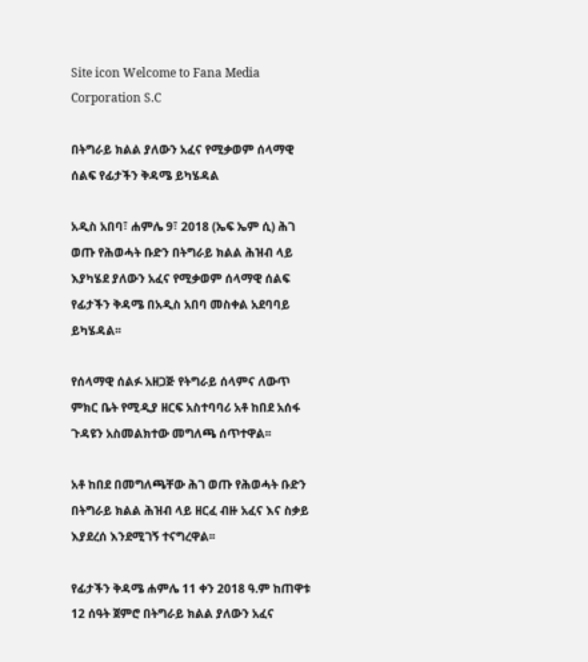Site icon Welcome to Fana Media Corporation S.C

በትግራይ ክልል ያለውን አፈና የሚቃወም ሰላማዊ ሰልፍ የፊታችን ቅዳሜ ይካሄዳል

አዲስ አበባ፣ ሐምሌ 9፣ 2018 (ኤፍ ኤም ሲ) ሕገ ወጡ የሕወሓት ቡድን በትግራይ ክልል ሕዝብ ላይ እያካሄደ ያለውን አፈና የሚቃወም ሰላማዊ ሰልፍ የፊታችን ቅዳሜ በአዲስ አበባ መስቀል አደባባይ ይካሄዳል፡፡

የሰላማዊ ሰልፉ አዘጋጅ የትግራይ ሰላምና ለውጥ ምክር ቤት የሚዲያ ዘርፍ አስተባባሪ አቶ ከበደ አሰፋ ጉዳዩን አስመልክተው መግለጫ ሰጥተዋል፡፡

አቶ ከበደ በመግለጫቸው ሕገ ወጡ የሕወሓት ቡድን በትግራይ ክልል ሕዝብ ላይ ዘርፈ ብዙ አፈና እና ስቃይ እያደረሰ እንደሚገኝ ተናግረዋል፡፡

የፊታችን ቅዳሜ ሐምሌ 11 ቀን 2018 ዓ.ም ከጠዋቱ 12 ሰዓት ጀምሮ በትግራይ ክልል ያለውን አፈና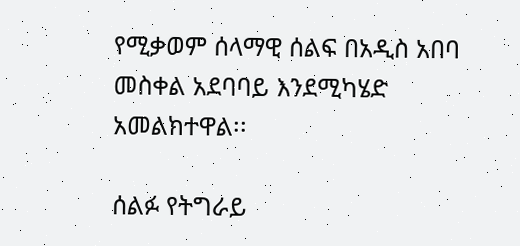የሚቃወም ሰላማዊ ሰልፍ በአዲስ አበባ መስቀል አደባባይ እንደሚካሄድ አመልክተዋል፡፡

ሰልፉ የትግራይ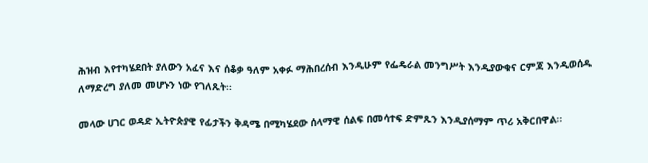ሕዝብ እየተካሄደበት ያለውን አፈና እና ሰቆቃ ዓለም አቀፉ ማሕበረሰብ እንዲሁም የፌዴራል መንግሥት እንዲያውቁና ርምጃ እንዲወሰዱ ለማድረግ ያለመ መሆኑን ነው የገለጹት፡፡

መላው ሀገር ወዳድ ኢትዮጵያዊ የፊታችን ቅዳሜ በሚካሄደው ሰላማዊ ሰልፍ በመሳተፍ ድምጹን እንዲያሰማም ጥሪ አቅርበዋል፡፡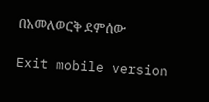በአመለወርቅ ደምሰው

Exit mobile version